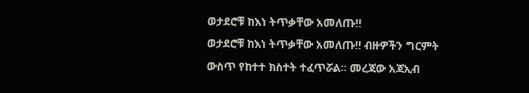ወታደሮቹ ከእነ ትጥቃቸው አመለጡ‼
ወታደሮቹ ከእነ ትጥቃቸው አመለጡ‼ ብዙዎችን ግርምት ውስጥ የከተተ ክስተት ተፈጥሯል። መረጃው አጃኢብ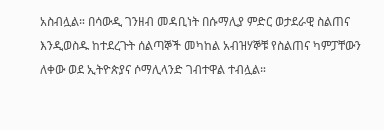አስብሏል። በሳውዲ ገንዘብ መዳቢነት በሱማሊያ ምድር ወታደራዊ ስልጠና እንዲወስዱ ከተደረጉት ሰልጣኞች መካከል አብዝሃኞቹ የስልጠና ካምፓቸውን ለቀው ወደ ኢትዮጵያና ሶማሊላንድ ገብተዋል ተብሏል።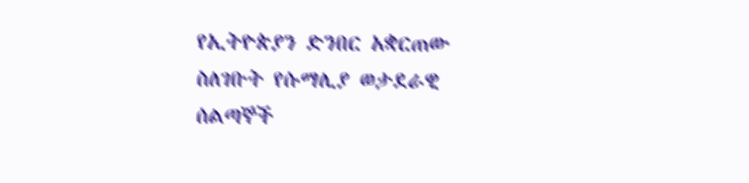የኢትዮጵያን ድንበር አቋርጠው ስለገቡት የሱማሊያ ወታደራዊ ሰልጣኞች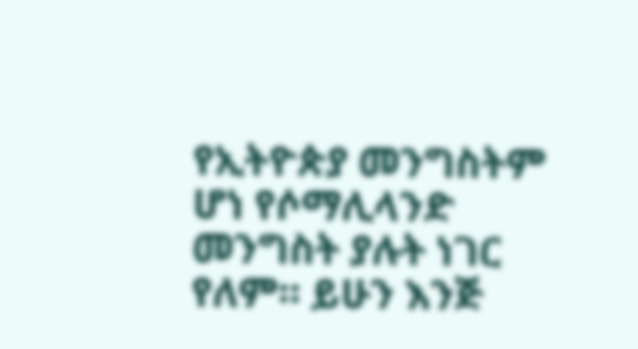የኢትዮጵያ መንግስትም ሆነ የሶማሊላንድ መንግስት ያሉት ነገር የለም። ይሁን እንጅ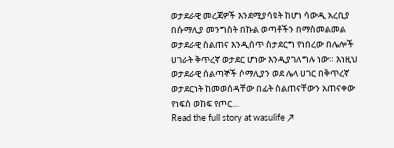ወታደራዊ መረጃዎች እንደሚያሳዩት ከሆነ ሳውዲ አረቢያ በሱማሊያ መንግስት በኩል ወጣቶችን በማስመልመል ወታደራዊ ስልጠና እንዲሰጥ ስታደርግ የነበረው በሌሎች ሀገራት ቅጥረኛ ወታደር ሆነው እንዲያገለግሉ ነው። እነዚህ ወታደራዊ ሰልጣኞች ሶማሊያን ወደ ሌላ ሀገር በቅጥረኛ ወታደርነት ከመወሰዳቸው በፊት ስልጠናቸውን አጠናቀው የነፍስ ወከፍ የጦር…
Read the full story at wasulife ↗